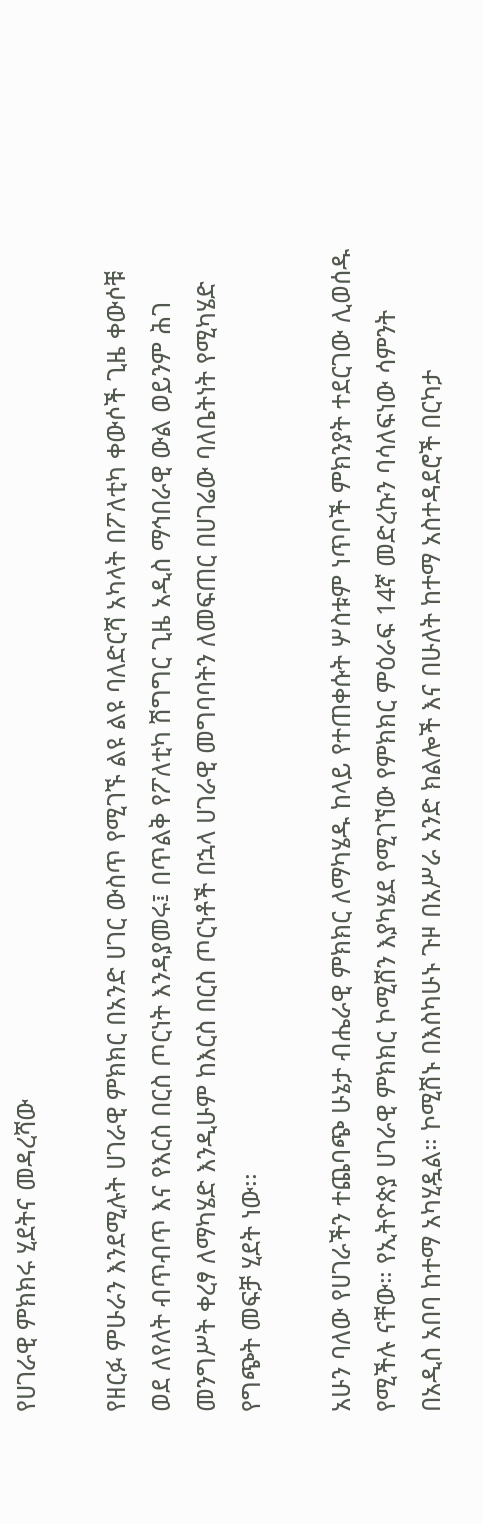የሀገራዊ ምክክሩ ሂደትና መዳረሻው

የዘርፉ ምሁራን እንደሚሉት ሀገራዊ ምክክር በአንድ ሀገር ውስጥ የሚገኙ ልዩ ልዩ ባለድርሻ አካላት በፖለቲካ ቀውሶች ጊዜ ቀውሶቹ ወደ ለየለት ብጥብጥ እና የእርስ በርስ ጦርነት እንዳያመሩ፤ በጥልቅ የፖለቲካ ሽግግር ጊዜ አዲስ ማኅበራዊ ውል ወይንም ሕገ መንግሥት ቀረፃ ለማካሄድ እንዲሁም ከእርስ በርስ ጦርነቶች በኋላ ሀገራዊ መግባባትን ለመፍጠር በሀገሬው ባለቤትነት የሚካሄድ የግጭት መፍቻ ሂደት ነው፡፡

አሁን ባለው የሀገራችን ተጨባጭ ሁኔታ ብሔራዊ ምክክር ለማካሄዱ ከላይ የተጠቀሱት ሦስቱም ነጥቦች ምክንያት ተደርገው ሊወሰዱ የሚችሉ ናቸው። የኢትዮጵያ ሀገራዊ ምክክር ኮሚሽን እያካሄደ የሚገኘው የምክክር ምዕራፍ 14ኛ መድረኩን ባሳለፍነው ሳምንት በአዲስ አበባ ከተማ አካሂዷል። ኮሚሽኑ በእስካሁኑ ጉዞ በአሥራ አንድ ክልሎች እና በሁለት ከተማ አስተዳደሮች በርካታ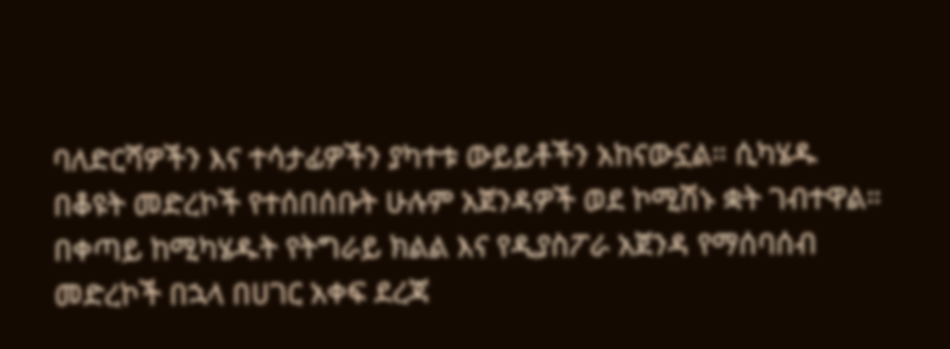ባለድርሻዎችን እና ተሳታፊዎችን ያካተቱ ውይይቶችን አከናውኗል። ሲካሄዱ በቆዩት መድረኮች የተሰበሰቡት ሁሉም አጀንዳዎች ወደ ኮሚሽኑ ቋት ገብተዋል። በቀጣይ ከሚካሄዱት የትግራይ ክልል እና የዲያስፖራ አጀንዳ የማሰባሰብ መድረኮች በኋላ በሀገር አቀፍ ደረጃ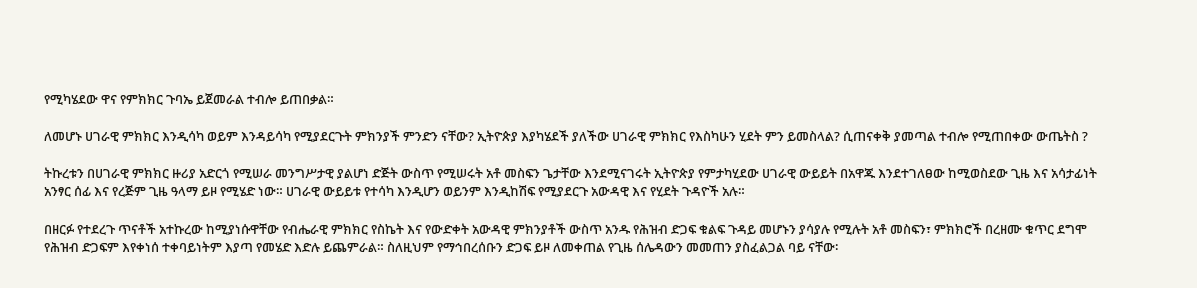የሚካሄደው ዋና የምክክር ጉባኤ ይጀመራል ተብሎ ይጠበቃል።

ለመሆኑ ሀገራዊ ምክክር እንዲሳካ ወይም እንዳይሳካ የሚያደርጉት ምክንያች ምንድን ናቸው? ኢትዮጵያ እያካሄደች ያለችው ሀገራዊ ምክክር የእስካሁን ሂደት ምን ይመስላል? ሲጠናቀቅ ያመጣል ተብሎ የሚጠበቀው ውጤትስ ?

ትኩረቱን በሀገራዊ ምክክር ዙሪያ አድርጎ የሚሠራ መንግሥታዊ ያልሆነ ድጅት ውስጥ የሚሠሩት አቶ መስፍን ጌታቸው እንደሚናገሩት ኢትዮጵያ የምታካሂደው ሀገራዊ ውይይት በአዋጁ እንደተገለፀው ከሚወስደው ጊዜ እና አሳታፊነት አንፃር ሰፊ እና የረጅም ጊዜ ዓላማ ይዞ የሚሄድ ነው። ሀገራዊ ውይይቱ የተሳካ እንዲሆን ወይንም እንዲከሽፍ የሚያደርጉ አውዳዊ እና የሂደት ጉዳዮች አሉ።

በዘርፉ የተደረጉ ጥናቶች አተኩረው ከሚያነሱዋቸው የብሔራዊ ምክክር የስኬት እና የውድቀት አውዳዊ ምክንያቶች ውስጥ አንዱ የሕዝብ ድጋፍ ቁልፍ ጉዳይ መሆኑን ያሳያሉ የሚሉት አቶ መስፍን፣ ምክክሮች በረዘሙ ቁጥር ደግሞ የሕዝብ ድጋፍም እየቀነሰ ተቀባይነትም እያጣ የመሄድ እድሉ ይጨምራል። ስለዚህም የማኅበረሰቡን ድጋፍ ይዞ ለመቀጠል የጊዜ ሰሌዳውን መመጠን ያስፈልጋል ባይ ናቸው፡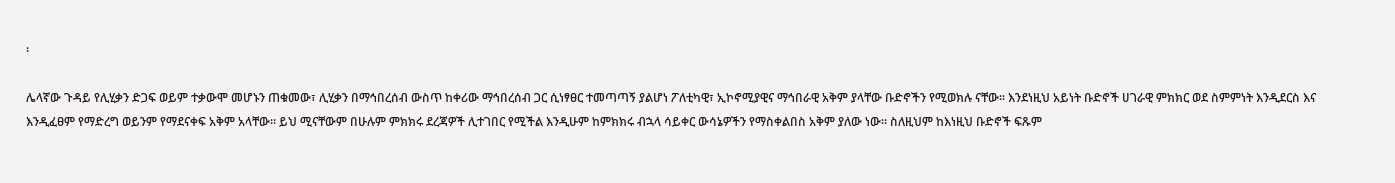፡

ሌላኛው ጉዳይ የሊሂቃን ድጋፍ ወይም ተቃውሞ መሆኑን ጠቁመው፣ ሊሂቃን በማኅበረሰብ ውስጥ ከቀሪው ማኅበረሰብ ጋር ሲነፃፀር ተመጣጣኝ ያልሆነ ፖለቲካዊ፣ ኢኮኖሚያዊና ማኅበራዊ አቅም ያላቸው ቡድኖችን የሚወክሉ ናቸው። እንደነዚህ አይነት ቡድኖች ሀገራዊ ምክክር ወደ ስምምነት እንዲደርስ እና እንዲፈፀም የማድረግ ወይንም የማደናቀፍ አቅም አላቸው። ይህ ሚናቸውም በሁሉም ምክክሩ ደረጃዎች ሊተገበር የሚችል እንዲሁም ከምክክሩ ብኋላ ሳይቀር ውሳኔዎችን የማስቀልበስ አቅም ያለው ነው። ስለዚህም ከእነዚህ ቡድኖች ፍጹም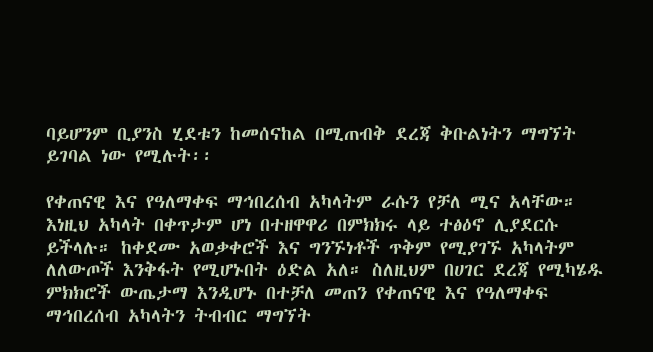ባይሆንም ቢያንስ ሂደቱን ከመሰናከል በሚጠብቅ ደረጃ ቅቡልነትን ማግኘት ይገባል ነው የሚሉት፡፡

የቀጠናዊ እና የዓለማቀፍ ማኅበረሰብ አካላትም ራሱን የቻለ ሚና አላቸው። እነዚህ አካላት በቀጥታም ሆነ በተዘዋዋሪ በምክክሩ ላይ ተፅዕኖ ሊያደርሱ ይችላሉ። ከቀደሙ አወቃቀሮች እና ግንኙነቶች ጥቅም የሚያገኙ አካላትም ለለውጦች እንቅፋት የሚሆኑበት ዕድል አለ። ስለዚህም በሀገር ደረጃ የሚካሄዱ ምክክሮች ውጤታማ እንዲሆኑ በተቻለ መጠን የቀጠናዊ እና የዓለማቀፍ ማኅበረሰብ አካላትን ትብብር ማግኘት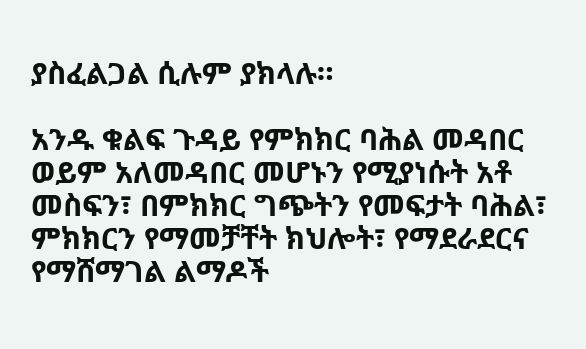ያስፈልጋል ሲሉም ያክላሉ።

አንዱ ቁልፍ ጉዳይ የምክክር ባሕል መዳበር ወይም አለመዳበር መሆኑን የሚያነሱት አቶ መስፍን፣ በምክክር ግጭትን የመፍታት ባሕል፣ ምክክርን የማመቻቸት ክህሎት፣ የማደራደርና የማሸማገል ልማዶች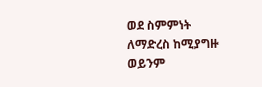ወደ ስምምነት ለማድረስ ከሚያግዙ ወይንም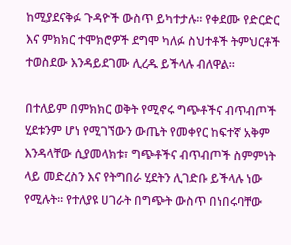ከሚያደናቅፉ ጉዳዮች ውስጥ ይካተታሉ። የቀደሙ የድርድር እና ምክክር ተሞክሮዎች ደግሞ ካለፉ ስህተቶች ትምህርቶች ተወስደው እንዳይደገሙ ሊረዱ ይችላሉ ብለዋል።

በተለይም በምክክር ወቅት የሚኖሩ ግጭቶችና ብጥብጦች ሂደቱንም ሆነ የሚገኘውን ውጤት የመቀየር ከፍተኛ አቅም እንዳላቸው ሲያመላክቱ፣ ግጭቶችና ብጥብጦች ስምምነት ላይ መድረስን እና የትግበራ ሂደትን ሊገድቡ ይችላሉ ነው የሚሉት። የተለያዩ ሀገራት በግጭት ውስጥ በነበሩባቸው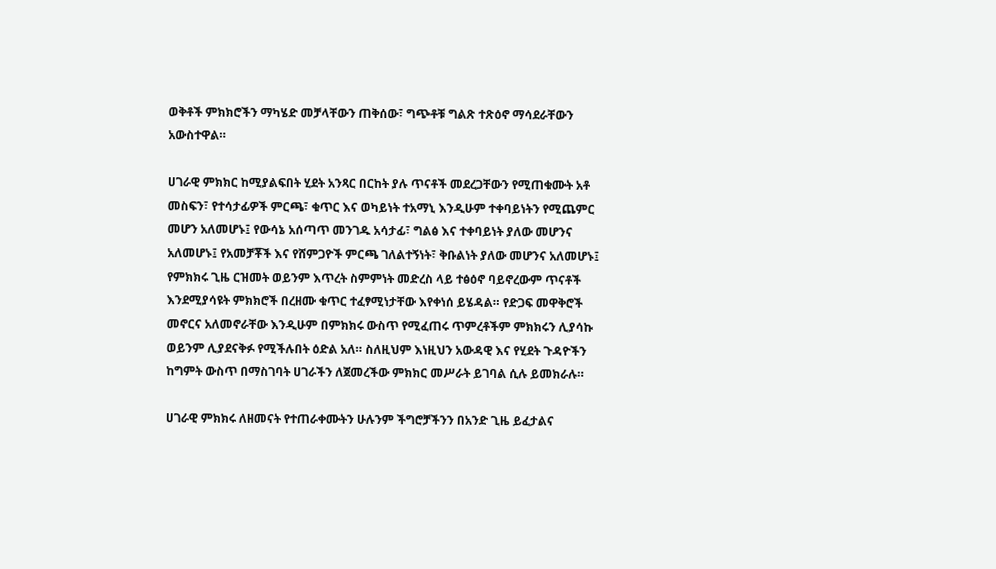ወቅቶች ምክክሮችን ማካሄድ መቻላቸውን ጠቅሰው፣ ግጭቶቹ ግልጽ ተጽዕኖ ማሳደራቸውን አውስተዋል።

ሀገራዊ ምክክር ከሚያልፍበት ሂደት አንጻር በርከት ያሉ ጥናቶች መደረጋቸውን የሚጠቁሙት አቶ መስፍን፣ የተሳታፊዎች ምርጫ፣ ቁጥር እና ወካይነት ተአማኒ እንዲሁም ተቀባይነትን የሚጨምር መሆን አለመሆኑ፤ የውሳኔ አሰጣጥ መንገዱ አሳታፊ፣ ግልፅ እና ተቀባይነት ያለው መሆንና አለመሆኑ፤ የአመቻቾች እና የሸምጋዮች ምርጫ ገለልተኝነት፣ ቅቡልነት ያለው መሆንና አለመሆኑ፤ የምክክሩ ጊዜ ርዝመት ወይንም እጥረት ስምምነት መድረስ ላይ ተፅዕኖ ባይኖረውም ጥናቶች እንደሚያሳዩት ምክክሮች በረዘሙ ቁጥር ተፈፃሚነታቸው እየቀነሰ ይሄዳል። የድጋፍ መዋቅሮች መኖርና አለመኖራቸው እንዲሁም በምክክሩ ውስጥ የሚፈጠሩ ጥምረቶችም ምክክሩን ሊያሳኩ ወይንም ሊያደናቅፉ የሚችሉበት ዕድል አለ። ስለዚህም እነዚህን አውዳዊ እና የሂደት ጉዳዮችን ከግምት ውስጥ በማስገባት ሀገራችን ለጀመረችው ምክክር መሥራት ይገባል ሲሉ ይመክራሉ።

ሀገራዊ ምክክሩ ለዘመናት የተጠራቀሙትን ሁሉንም ችግሮቻችንን በአንድ ጊዜ ይፈታልና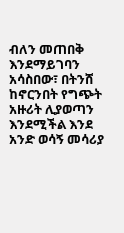ብለን መጠበቅ እንደማይገባን አሳስበው፣ በትንሸ ከኖርንበት የግጭት አዙሪት ሊያወጣን እንደሚችል እንደ አንድ ወሳኝ መሳሪያ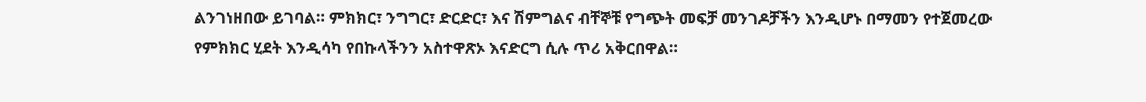ልንገነዘበው ይገባል። ምክክር፣ ንግግር፣ ድርድር፣ እና ሽምግልና ብቸኞቹ የግጭት መፍቻ መንገዶቻችን እንዲሆኑ በማመን የተጀመረው የምክክር ሂደት እንዲሳካ የበኩላችንን አስተዋጽኦ እናድርግ ሲሉ ጥሪ አቅርበዋል።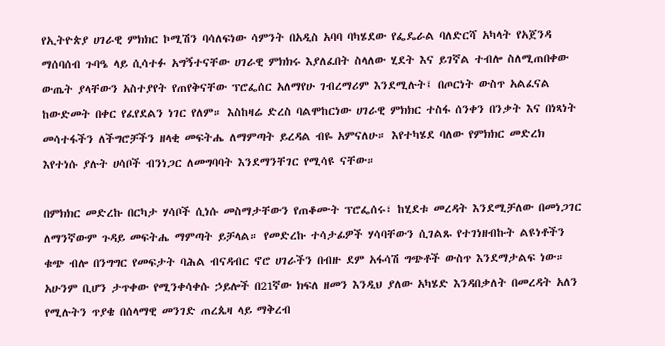የኢትዮጵያ ሀገራዊ ምክክር ኮሚሽን ባሳለፍነው ሳምንት በአዲስ አባባ ባካሄደው የፌዴራል ባለድርሻ አካላት የአጀንዳ ማሰባሰብ ጉባዔ ላይ ሲሳተፉ አግኝተናቸው ሀገራዊ ምክክሩ እያለፈበት ስላለው ሂደት እና ይገኛል ተብሎ ስለሚጠበቀው ውጤት ያላቸውን አስተያየት የጠየቅናቸው ፕሮፌሰር አለማየሁ ገብረማሪም እንደሚሉት፤ በጦርነት ውስጥ አልፈናል ከውድመት በቀር የፈየደልን ነገር የለም። እስከዛሬ ድረስ ባልሞከርነው ሀገራዊ ምክክር ተስፋ ሰንቀን በንቃት እና በነጻነት መሳተፋችን ለችግሮቻችን ዘላቂ መፍትሔ ለማምጣት ይረዳል ብዬ አምናለሁ። እየተካሄደ ባለው የምክክር መድረክ እየተነሱ ያሉት ሀሳቦች ብንነጋር ለመግባባት እንደማንቸገር የሚሳዩ ናቸው።

በምክክር መድረኩ በርካታ ሃሳቦች ሲነሱ መስማታቸውን የጠቆሙት ፕሮፌሰሩ፣ ከሂደቱ መረዳት እንደሚቻለው በመነጋገር ለማንኛውም ጉዳይ መፍትሔ ማምጣት ይቻላል። የመድረኩ ተሳታፊዎች ሃሳባቸውን ሲገልጹ የተገነዘብኩት ልዩነቶችን ቁጭ ብሎ በንግግር የመፍታት ባሕል ብናዳብር ኖሮ ሀገራችን በብዙ ደም አፋሳሽ ግጭቶች ውስጥ እንደማታልፍ ነው። አሁንም ቢሆን ታጥቀው የሚንቀሳቀሱ ኃይሎች በ21ኛው ክፍለ ዘመን እንዲህ ያለው አካሄድ እንዳበቃለት በመረዳት አለን የሚሉትን ጥያቄ በሰላማዊ መንገድ ጠረጴዛ ላይ ማቅረብ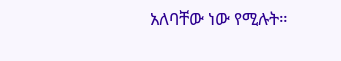አለባቸው ነው የሚሉት።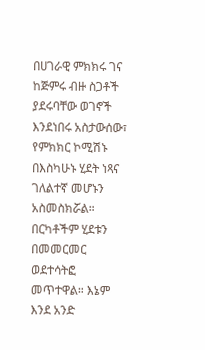በሀገራዊ ምክክሩ ገና ከጅምሩ ብዙ ስጋቶች ያደሩባቸው ወገኖች እንደነበሩ አስታውሰው፣ የምክክር ኮሚሽኑ በእስካሁኑ ሂደት ነጻና ገለልተኛ መሆኑን አስመስክሯል። በርካቶችም ሂደቱን በመመርመር ወደተሳትፎ መጥተዋል። እኔም እንደ አንድ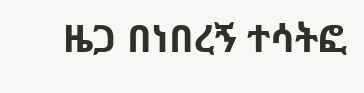ዜጋ በነበረኝ ተሳትፎ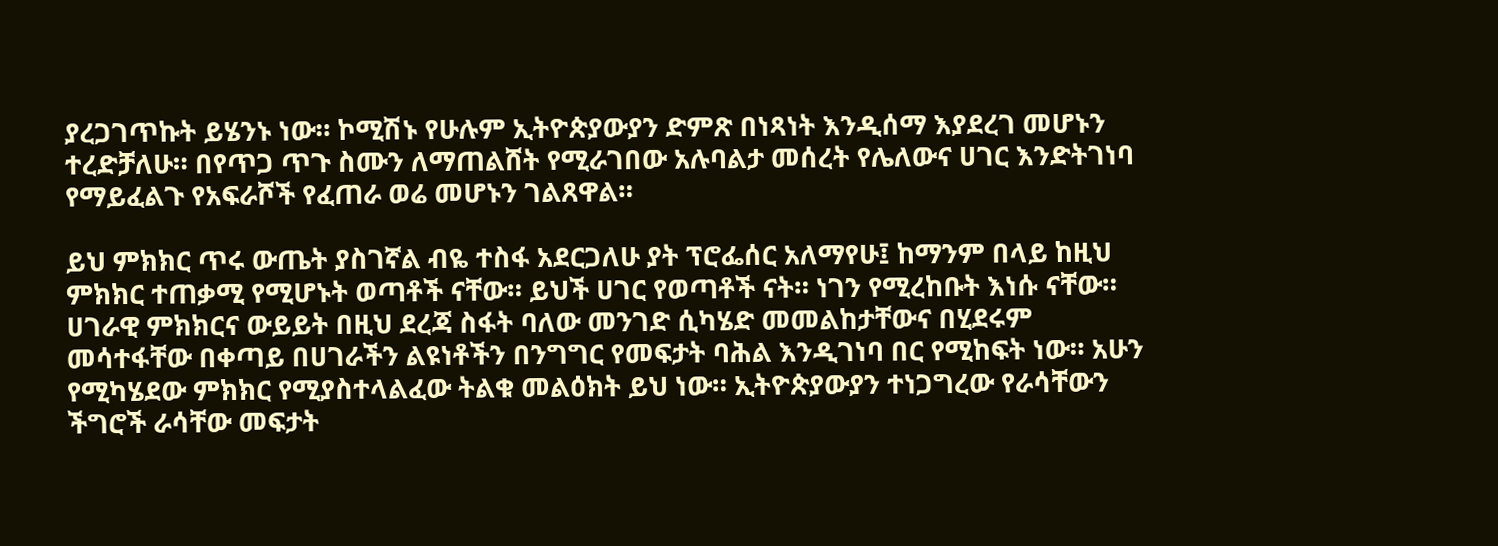ያረጋገጥኩት ይሄንኑ ነው። ኮሚሽኑ የሁሉም ኢትዮጵያውያን ድምጽ በነጻነት እንዲሰማ እያደረገ መሆኑን ተረድቻለሁ። በየጥጋ ጥጉ ስሙን ለማጠልሸት የሚራገበው አሉባልታ መሰረት የሌለውና ሀገር እንድትገነባ የማይፈልጉ የአፍራሾች የፈጠራ ወሬ መሆኑን ገልጸዋል።

ይህ ምክክር ጥሩ ውጤት ያስገኛል ብዬ ተስፋ አደርጋለሁ ያት ፕሮፌሰር አለማየሁ፤ ከማንም በላይ ከዚህ ምክክር ተጠቃሚ የሚሆኑት ወጣቶች ናቸው። ይህች ሀገር የወጣቶች ናት። ነገን የሚረከቡት እነሱ ናቸው። ሀገራዊ ምክክርና ውይይት በዚህ ደረጃ ስፋት ባለው መንገድ ሲካሄድ መመልከታቸውና በሂደሩም መሳተፋቸው በቀጣይ በሀገራችን ልዩነቶችን በንግግር የመፍታት ባሕል እንዲገነባ በር የሚከፍት ነው። አሁን የሚካሄደው ምክክር የሚያስተላልፈው ትልቁ መልዕክት ይህ ነው። ኢትዮጵያውያን ተነጋግረው የራሳቸውን ችግሮች ራሳቸው መፍታት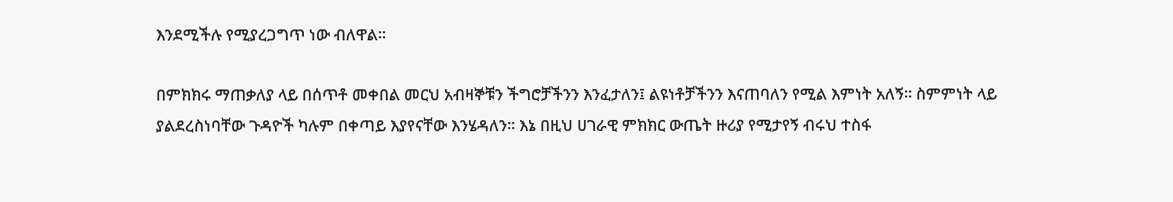እንደሚችሉ የሚያረጋግጥ ነው ብለዋል፡፡

በምክክሩ ማጠቃለያ ላይ በሰጥቶ መቀበል መርህ አብዛኞቹን ችግሮቻችንን እንፈታለን፤ ልዩነቶቻችንን እናጠባለን የሚል እምነት አለኝ። ስምምነት ላይ ያልደረስነባቸው ጉዳዮች ካሉም በቀጣይ እያየናቸው እንሄዳለን። እኔ በዚህ ሀገራዊ ምክክር ውጤት ዙሪያ የሚታየኝ ብሩህ ተስፋ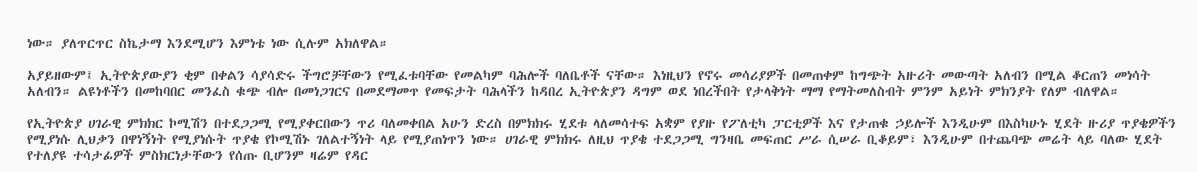ነው። ያለጥርጥር ስኬታማ እንደሚሆን እምነቴ ነው ሲሉም አክለዋል።

አያይዘውም፤ ኢትዮጵያውያን ቂም በቀልን ሳያሳድሩ ችግሮቻቸውን የሚፈቱባቸው የመልካም ባሕሎች ባለቤቶች ናቸው። እነዚህን የኖሩ መሳሪያዎች በመጠቀም ከግጭት አዙሪት መውጣት አለብን በሚል ቆርጠን መነሳት አለብን። ልዩነቶችን በመከባበር መንፈስ ቁጭ ብሎ በመነጋገርና በመደማመጥ የመፍታት ባሕላችን ከዳበረ ኢትዮጵያን ዳግም ወደ ነበረችበት የታላቅነት ማማ የማትመለስብት ምንም አይነት ምክንያት የለም ብለዋል።

የኢትዮጵያ ሀገራዊ ምክክር ኮሚሽን በተደጋጋሚ የሚያቀርበውን ጥሪ ባለመቀበል አሁን ድረስ በምክክሩ ሂደቱ ላለመሳተፍ አቋም የያዙ የፖለቲካ ፓርቲዎች እና የታጠቁ ኃይሎች እንዲሁም በእስካሁኑ ሂደት ዙሪያ ጥያቄዎችን የሚያነሱ ሊህቃን በዋነኝነት የሚያነሱት ጥያቄ የኮሚሽኑ ገለልተኝነት ላይ የሚያጠነጥን ነው። ሀገራዊ ምክክሩ ለዚህ ጥያቄ ተደጋጋሚ ግንዛቤ መፍጠር ሥራ ሲሠራ ቢቆይም፣ እንዲሁም በተጨባጭ መሬት ላይ ባለው ሂደት የተለያዩ ተሳታፊዎች ምስክርነታቸውን የሰጡ ቢሆንም ዛሬም የዳር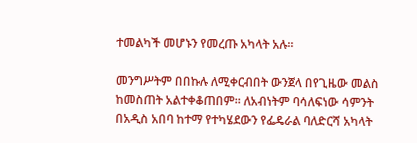ተመልካች መሆኑን የመረጡ አካላት አሉ፡፡

መንግሥትም በበኩሉ ለሚቀርብበት ውንጀላ በየጊዜው መልስ ከመስጠት አልተቀቆጠበም። ለአብነትም ባሳለፍነው ሳምንት በአዲስ አበባ ከተማ የተካሄደውን የፌዴራል ባለድርሻ አካላት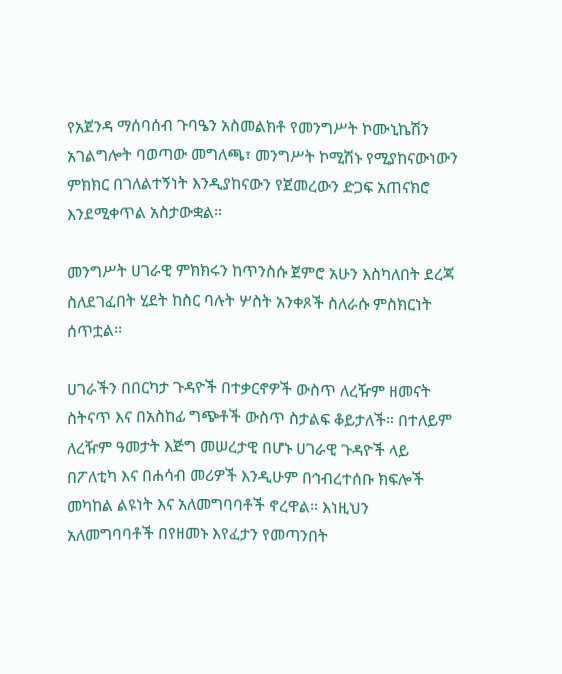የአጀንዳ ማሰባሰብ ጉባዔን አስመልክቶ የመንግሥት ኮሙኒኬሽን አገልግሎት ባወጣው መግለጫ፣ መንግሥት ኮሚሽኑ የሚያከናውነውን ምክክር በገለልተኝነት እንዲያከናውን የጀመረውን ድጋፍ አጠናክሮ እንደሚቀጥል አስታውቋል።

መንግሥት ሀገራዊ ምክክሩን ከጥንስሱ ጀምሮ አሁን እስካለበት ደረጃ ስለደገፈበት ሂደት ከስር ባሉት ሦስት አንቀጾች ስለራሱ ምስክርነት ሰጥቷል፡፡

ሀገራችን በበርካታ ጉዳዮች በተቃርኖዎች ውስጥ ለረዥም ዘመናት ስትናጥ እና በአስከፊ ግጭቶች ውስጥ ስታልፍ ቆይታለች። በተለይም ለረዥም ዓመታት እጅግ መሠረታዊ በሆኑ ሀገራዊ ጉዳዮች ላይ በፖለቲካ እና በሐሳብ መሪዎች እንዲሁም በኅብረተሰቡ ክፍሎች መካከል ልዩነት እና አለመግባባቶች ኖረዋል። እነዚህን አለመግባባቶች በየዘመኑ እየፈታን የመጣንበት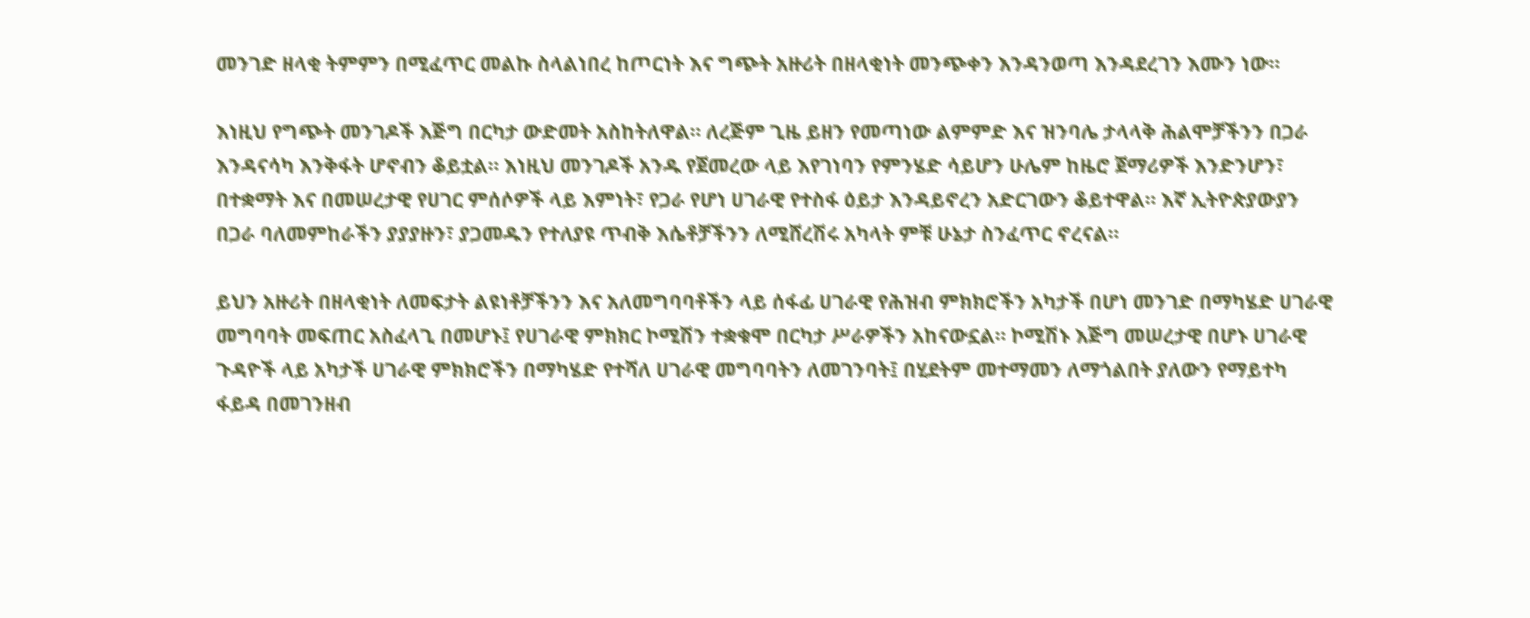መንገድ ዘላቂ ትምምን በሚፈጥር መልኩ ስላልነበረ ከጦርነት እና ግጭት አዙሪት በዘላቂነት መንጭቀን እንዳንወጣ እንዳደረገን እሙን ነው።

እነዚህ የግጭት መንገዶች እጅግ በርካታ ውድመት አስከትለዋል። ለረጅም ጊዜ ይዘን የመጣነው ልምምድ እና ዝንባሌ ታላላቅ ሕልሞቻችንን በጋራ እንዳናሳካ እንቅፋት ሆኖብን ቆይቷል። እነዚህ መንገዶች አንዱ የጀመረው ላይ እየገነባን የምንሄድ ሳይሆን ሁሌም ከዜሮ ጀማሪዎች እንድንሆን፣ በተቋማት እና በመሠረታዊ የሀገር ምሰሶዎች ላይ እምነት፣ የጋራ የሆነ ሀገራዊ የተስፋ ዕይታ እንዳይኖረን አድርገውን ቆይተዋል። እኛ ኢትዮጵያውያን በጋራ ባለመምከራችን ያያያዙን፣ ያጋመዱን የተለያዩ ጥብቅ እሴቶቻችንን ለሚሸረሽሩ አካላት ምቹ ሁኔታ ስንፈጥር ኖረናል።

ይህን አዙሪት በዘላቂነት ለመፍታት ልዩነቶቻችንን እና አለመግባባቶችን ላይ ሰፋፊ ሀገራዊ የሕዝብ ምክክሮችን አካታች በሆነ መንገድ በማካሄድ ሀገራዊ መግባባት መፍጠር አስፈላጊ በመሆኑ፤ የሀገራዊ ምክክር ኮሚሽን ተቋቁሞ በርካታ ሥራዎችን አከናውኗል። ኮሚሽኑ እጅግ መሠረታዊ በሆኑ ሀገራዊ ጉዳዮች ላይ አካታች ሀገራዊ ምክክሮችን በማካሄድ የተሻለ ሀገራዊ መግባባትን ለመገንባት፤ በሂደትም መተማመን ለማጎልበት ያለውን የማይተካ ፋይዳ በመገንዘብ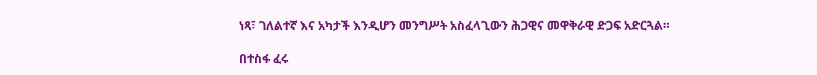ነጻ፣ ገለልተኛ እና አካታች እንዲሆን መንግሥት አስፈላጊውን ሕጋዊና መዋቅራዊ ድጋፍ አድርጓል።

በተስፋ ፈሩ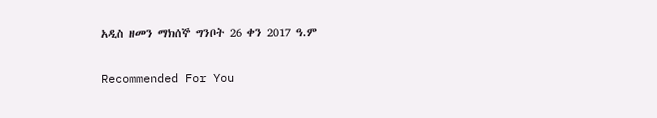አዲስ ዘመን ማክሰኞ ግንቦት 26 ቀን 2017 ዓ.ም

Recommended For You